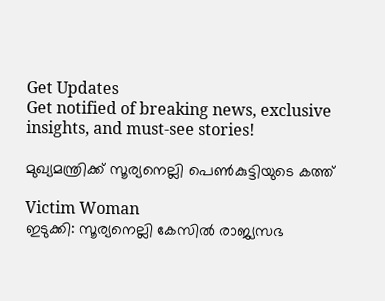Get Updates
Get notified of breaking news, exclusive insights, and must-see stories!

മുഖ്യമന്ത്രിക്ക് സൂര്യനെല്ലി പെണ്‍കുട്ടിയുടെ കത്ത്

Victim Woman
ഇടുക്കി: സൂര്യനെല്ലി കേസില്‍ രാജ്യസഭ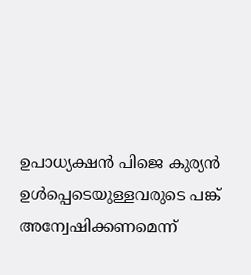ഉപാധ്യക്ഷന്‍ പിജെ കുര്യന്‍ ഉള്‍പ്പെടെയുള്ളവരുടെ പങ്ക് അന്വേഷിക്കണമെന്ന്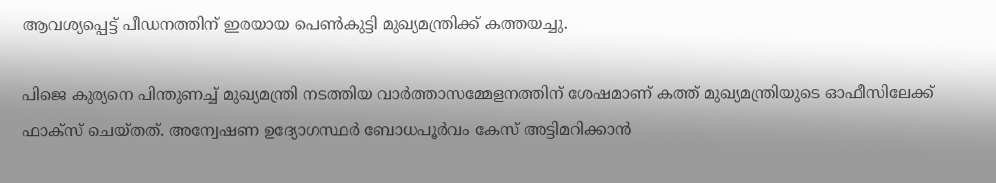ആവശ്യപ്പെട്ട് പീഡനത്തിന് ഇരയായ പെണ്‍കുട്ടി മുഖ്യമന്ത്രിക്ക് കത്തയച്ചു.

പിജെ കുര്യനെ പിന്തുണച്ച് മുഖ്യമന്ത്രി നടത്തിയ വാര്‍ത്താസമ്മേളനത്തിന് ശേഷമാണ് കത്ത് മുഖ്യമന്ത്രിയുടെ ഓഫീസിലേക്ക് ഫാക്‌സ് ചെയ്തത്. അന്വേഷണ ഉദ്യോഗസ്ഥര്‍ ബോധപൂര്‍വം കേസ് അട്ടിമറിക്കാന്‍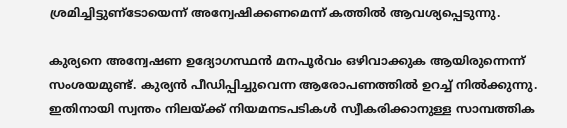ശ്രമിച്ചിട്ടുണ്‌ടോയെന്ന് അന്വേഷിക്കണമെന്ന് കത്തില്‍ ആവശ്യപ്പെടുന്നു.

കുര്യനെ അന്വേഷണ ഉദ്യോഗസ്ഥന്‍ മനപൂര്‍വം ഒഴിവാക്കുക ആയിരുന്നെന്ന് സംശയമുണ്ട്. കുര്യന്‍ പീഡിപ്പിച്ചുവെന്ന ആരോപണത്തില്‍ ഉറച്ച് നില്‍ക്കുന്നു. ഇതിനായി സ്വന്തം നിലയ്ക്ക് നിയമനടപടികള്‍ സ്വീകരിക്കാനുള്ള സാമ്പത്തിക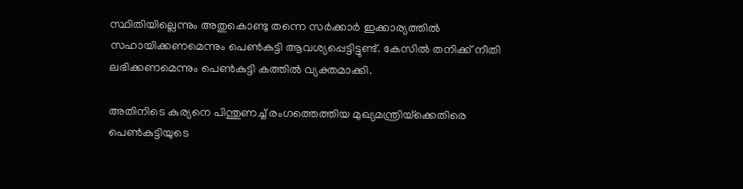സ്ഥിതിയില്ലെന്നും അതുകൊണ്ടു തന്നെ സര്‍ക്കാര്‍ ഇക്കാര്യത്തില്‍ സഹായിക്കണമെന്നും പെണ്‍കുട്ടി ആവശ്യപ്പെട്ടിട്ടുണ്ട്. കേസില്‍ തനിക്ക് നീതി ലഭിക്കണമെന്നും പെണ്‍കുട്ടി കത്തില്‍ വ്യക്തമാക്കി.

അതിനിടെ കുര്യനെ പിന്തുണച്ച് രംഗത്തെത്തിയ മുഖ്യമന്ത്രിയ്‌ക്കെതിരെ പെണ്‍കുട്ടിയുടെ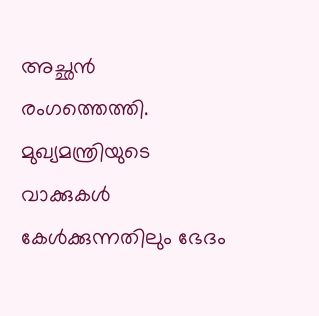അച്ഛന്‍ രംഗത്തെത്തി. മുഖ്യമന്ത്രിയുടെ വാക്കുകള്‍ കേള്‍ക്കുന്നതിലും ഭേദം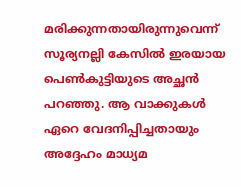മരിക്കുന്നതായിരുന്നുവെന്ന് സൂര്യനല്ലി കേസില്‍ ഇരയായ പെണ്‍കുട്ടിയുടെ അച്ഛന്‍ പറഞ്ഞു. ആ വാക്കുകള്‍ ഏറെ വേദനിപ്പിച്ചതായും അദ്ദേഹം മാധ്യമ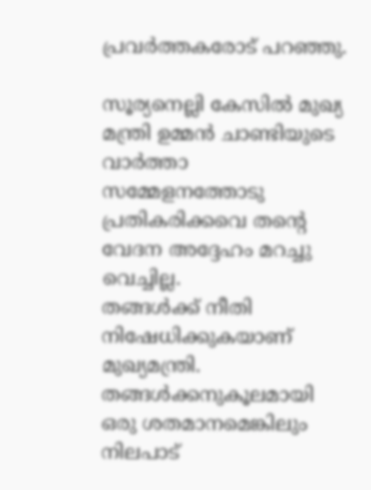പ്രവര്‍ത്തകരോട് പറഞ്ഞു.

സൂര്യനെല്ലി കേസില്‍ മുഖ്യ മന്ത്രി ഉമ്മന്‍ ചാണ്ടിയുടെ വാര്‍ത്താ സമ്മേളനത്തോടു പ്രതികരിക്കവെ തന്റെ വേദന അദ്ദേഹം മറച്ചു വെച്ചില്ല.
തങ്ങള്‍ക്ക് നീതി നിഷേധിക്കുകയാണ് മുഖ്യമന്ത്രി. തങ്ങള്‍ക്കനുകൂലമായി ഒരു ശതമാനമെങ്കിലും നിലപാട്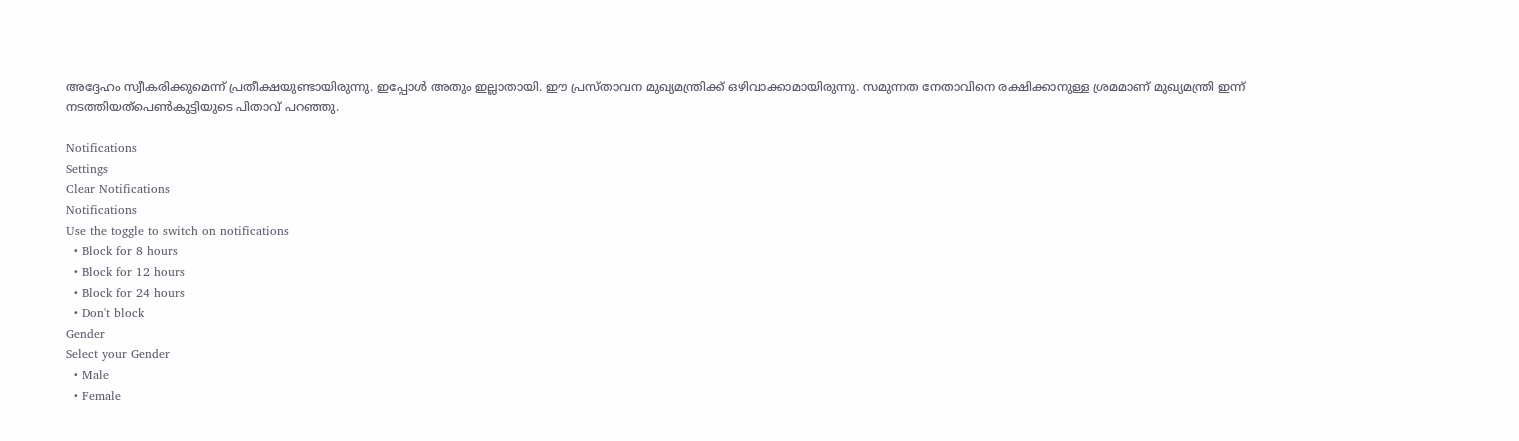അദ്ദേഹം സ്വീകരിക്കുമെന്ന് പ്രതീക്ഷയുണ്ടായിരുന്നു. ഇപ്പോള്‍ അതും ഇല്ലാതായി. ഈ പ്രസ്താവന മുഖ്യമന്ത്രിക്ക് ഒഴിവാക്കാമായിരുന്നു. സമുന്നത നേതാവിനെ രക്ഷിക്കാനുള്ള ശ്രമമാണ് മുഖ്യമന്ത്രി ഇന്ന് നടത്തിയത്‌പെണ്‍കുട്ടിയുടെ പിതാവ് പറഞ്ഞു.

Notifications
Settings
Clear Notifications
Notifications
Use the toggle to switch on notifications
  • Block for 8 hours
  • Block for 12 hours
  • Block for 24 hours
  • Don't block
Gender
Select your Gender
  • Male
  • Female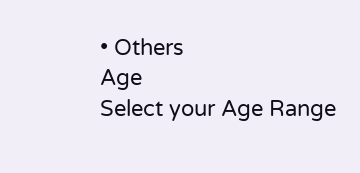• Others
Age
Select your Age Range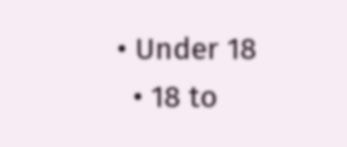• Under 18
  • 18 to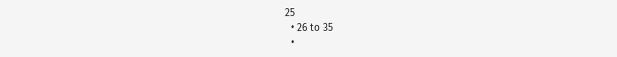25
  • 26 to 35
  •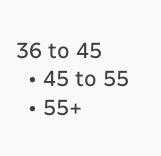36 to 45
  • 45 to 55
  • 55+